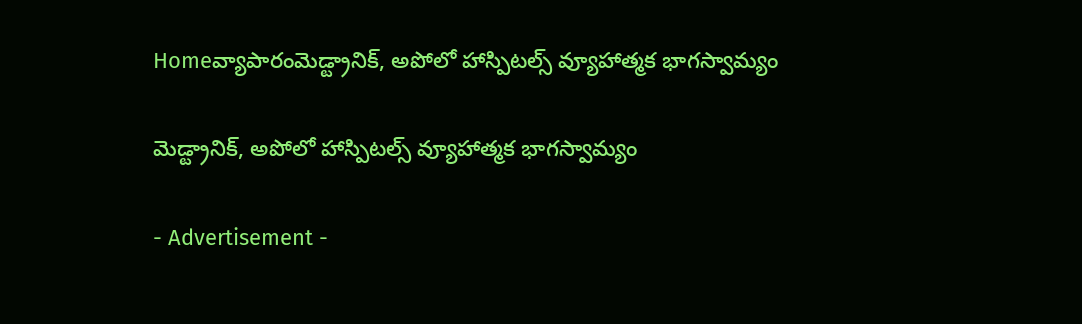Homeవ్యాపారంమెడ్ట్రానిక్, అపోలో హాస్పిటల్స్‌ వ్యూహాత్మక భాగస్వామ్యం

మెడ్ట్రానిక్, అపోలో హాస్పిటల్స్‌ వ్యూహాత్మక భాగస్వామ్యం

- Advertisement -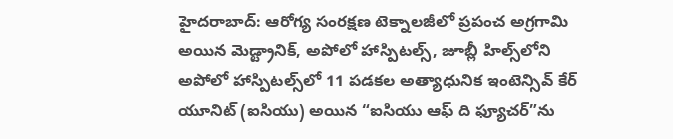హైదరాబాద్: ఆరోగ్య సంరక్షణ టెక్నాలజీలో ప్రపంచ అగ్రగామి అయిన మెడ్ట్రానిక్, అపోలో హాస్పిటల్స్‌, జూబ్లీ హిల్స్‌లోని అపోలో హాస్పిటల్స్‌లో 11 పడకల అత్యాధునిక ఇంటెన్సివ్ కేర్ యూనిట్ (ఐసియు) అయిన “ఐసియు ఆఫ్ ది ఫ్యూచర్”ను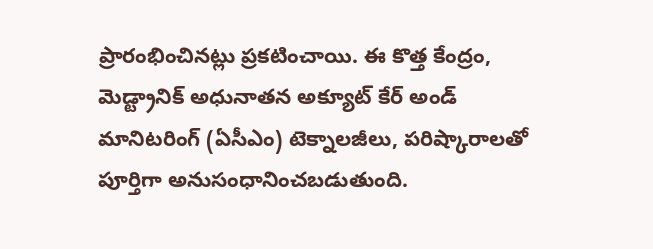ప్రారంభించినట్లు ప్రకటించాయి. ఈ కొత్త కేంద్రం, మెడ్ట్రానిక్ అధునాతన అక్యూట్ కేర్ అండ్ మానిటరింగ్ (ఏసీఎం) టెక్నాలజీలు, పరిష్కారాలతో పూర్తిగా అనుసంధానించబడుతుంది.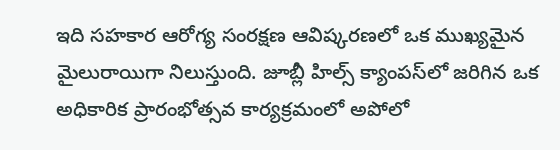ఇది సహకార ఆరోగ్య సంరక్షణ ఆవిష్కరణలో ఒక ముఖ్యమైన మైలురాయిగా నిలుస్తుంది. జూబ్లీ హిల్స్‌ క్యాంపస్‌లో జరిగిన ఒక అధికారిక ప్రారంభోత్సవ కార్యక్రమంలో అపోలో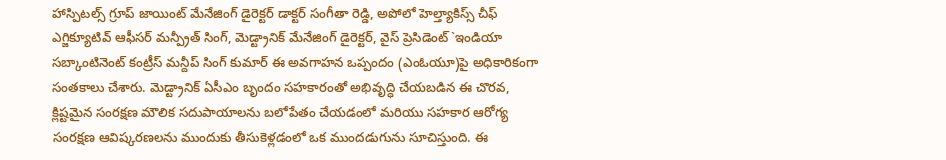హాస్పిటల్స్‌ గ్రూప్ జాయింట్ మేనేజింగ్ డైరెక్టర్ డాక్టర్ సంగీతా రెడ్డి, అపోలో హెల్త్యాకిస్స్ చీఫ్ ఎగ్జిక్యూటివ్ ఆఫీసర్ మన్ప్రీత్ సింగ్, మెడ్ట్రానిక్ మేనేజింగ్ డైరెక్టర్, వైస్ ప్రెసిడెంట్`ఇండియా సబ్కాంటినెంట్ కంట్రీస్ మన్దీప్ సింగ్ కుమార్ ఈ అవగాహన ఒప్పందం (ఎంఓయూ)పై అధికారికంగా సంతకాలు చేశారు. మెడ్ట్రానిక్ ఏసీఎం బృందం సహకారంతో అభివృద్ధి చేయబడిన ఈ చొరవ, క్లిష్టమైన సంరక్షణ మౌలిక సదుపాయాలను బలోపేతం చేయడంలో మరియు సహకార ఆరోగ్య సంరక్షణ ఆవిష్కరణలను ముందుకు తీసుకెళ్లడంలో ఒక ముందడుగును సూచిస్తుంది. ఈ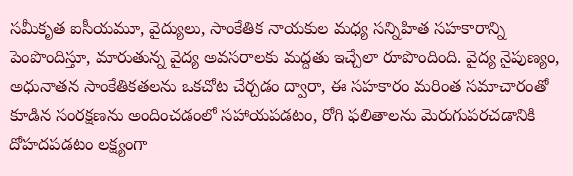సమీకృత ఐసీయమూ, వైద్యులు, సాంకేతిక నాయకుల మధ్య సన్నిహిత సహకారాన్ని పెంపొందిస్తూ, మారుతున్న వైద్య అవసరాలకు మద్దతు ఇచ్చేలా రూపొందింది. వైద్య నైపుణ్యం, అధునాతన సాంకేతికతలను ఒకచోట చేర్చడం ద్వారా, ఈ సహకారం మరింత సమాచారంతో కూడిన సంరక్షణను అందించడంలో సహాయపడటం, రోగి ఫలితాలను మెరుగుపరచడానికి దోహదపడటం లక్ష్యంగా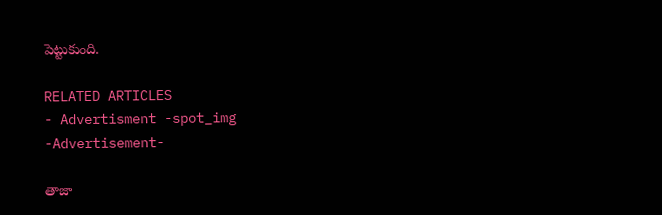పెట్టుకుంది.

RELATED ARTICLES
- Advertisment -spot_img
-Advertisement-

తాజా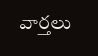వార్తలు